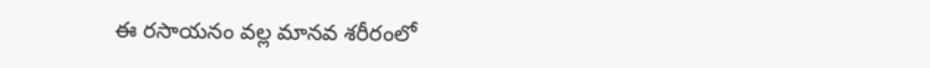ఈ రసాయనం వల్ల మానవ శరీరంలో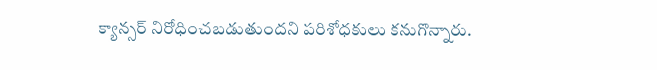క్యాన్సర్ నిరోధించబడుతుందని పరిశోధకులు కనుగొన్నారు.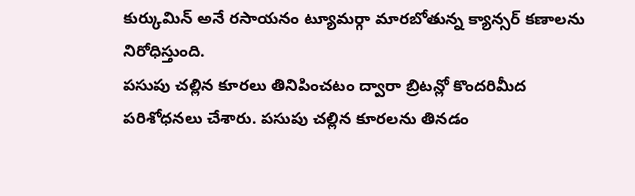కుర్కుమిన్ అనే రసాయనం ట్యూమర్గా మారబోతున్న క్యాన్సర్ కణాలను నిరోధిస్తుంది.
పసుపు చల్లిన కూరలు తినిపించటం ద్వారా బ్రిటన్లో కొందరిమీద పరిశోధనలు చేశారు. పసుపు చల్లిన కూరలను తినడం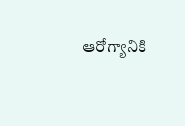ఆరోగ్యానికి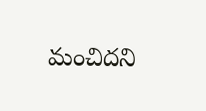మంచిదని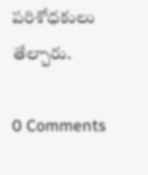పరిశోధకులు తేల్చారు.

0 Comments